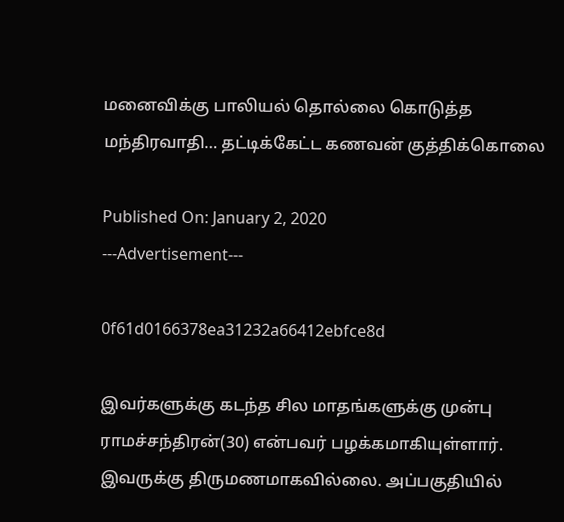மனைவிக்கு பாலியல் தொல்லை கொடுத்த மந்திரவாதி… தட்டிக்கேட்ட கணவன் குத்திக்கொலை

Published On: January 2, 2020
---Advertisement---

0f61d0166378ea31232a66412ebfce8d

இவர்களுக்கு கடந்த சில மாதங்களுக்கு முன்பு ராமச்சந்திரன்(30) என்பவர் பழக்கமாகியுள்ளார். இவருக்கு திருமணமாகவில்லை. அப்பகுதியில்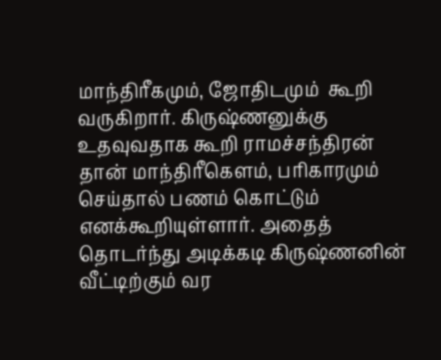மாந்திரீகமும், ஜோதிடமும்  கூறி வருகிறார். கிருஷ்ணனுக்கு உதவுவதாக கூறி ராமச்சந்திரன் தான் மாந்திரீகௌம், பரிகாரமும் செய்தால் பணம் கொட்டும் எனக்கூறியுள்ளார். அதைத் தொடர்ந்து அடிக்கடி கிருஷ்ணனின் வீட்டிற்கும் வர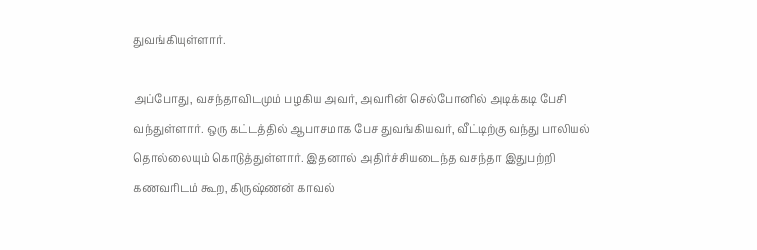துவங்கியுள்ளார்.

அப்போது, வசந்தாவிடமும் பழகிய அவர், அவரின் செல்போனில் அடிக்கடி பேசி வந்துள்ளார். ஒரு கட்டத்தில் ஆபாசமாக பேச துவங்கியவர், வீட்டிற்கு வந்து பாலியல் தொல்லையும் கொடுத்துள்ளார். இதனால் அதிர்ச்சியடைந்த வசந்தா இதுபற்றி கணவரிடம் கூற, கிருஷ்ணன் காவல்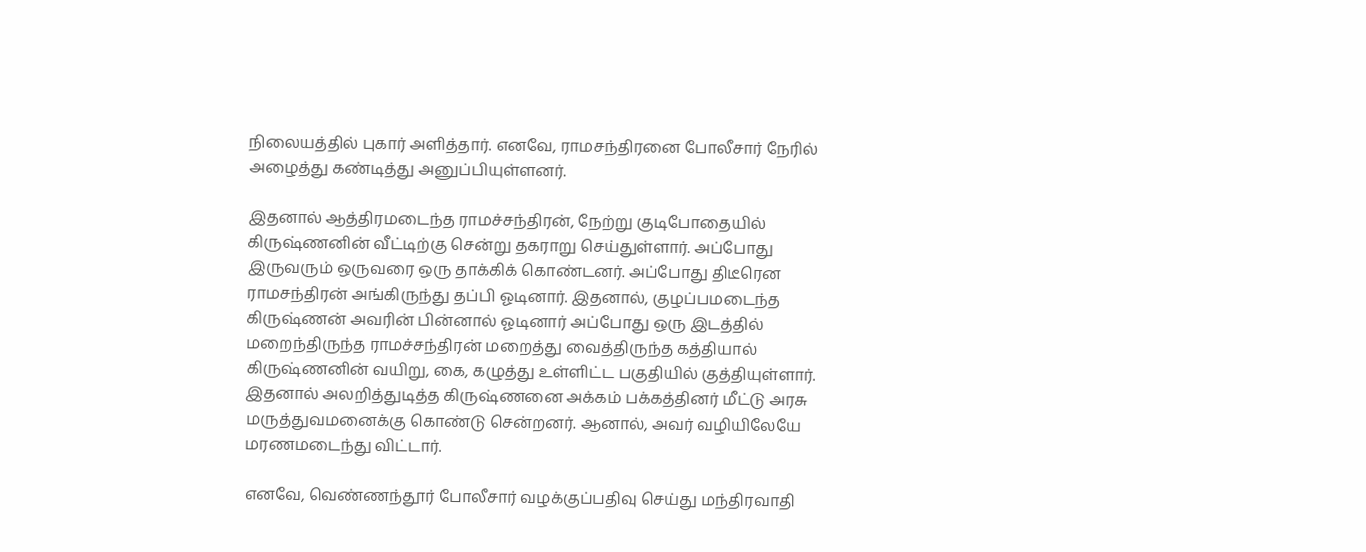நிலையத்தில் புகார் அளித்தார். எனவே, ராமசந்திரனை போலீசார் நேரில் அழைத்து கண்டித்து அனுப்பியுள்ளனர்.

இதனால் ஆத்திரமடைந்த ராமச்சந்திரன், நேற்று குடிபோதையில் கிருஷ்ணனின் வீட்டிற்கு சென்று தகராறு செய்துள்ளார். அப்போது இருவரும் ஒருவரை ஒரு தாக்கிக் கொண்டனர். அப்போது திடீரென ராமசந்திரன் அங்கிருந்து தப்பி ஓடினார். இதனால், குழப்பமடைந்த கிருஷ்ணன் அவரின் பின்னால் ஓடினார் அப்போது ஒரு இடத்தில் மறைந்திருந்த ராமச்சந்திரன் மறைத்து வைத்திருந்த கத்தியால் கிருஷ்ணனின் வயிறு, கை, கழுத்து உள்ளிட்ட பகுதியில் குத்தியுள்ளார். இதனால் அலறித்துடித்த கிருஷ்ணனை அக்கம் பக்கத்தினர் மீட்டு அரசு மருத்துவமனைக்கு கொண்டு சென்றனர். ஆனால், அவர் வழியிலேயே மரணமடைந்து விட்டார்.

எனவே, வெண்ணந்தூர் போலீசார் வழக்குப்பதிவு செய்து மந்திரவாதி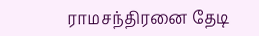ராமசந்திரனை தேடி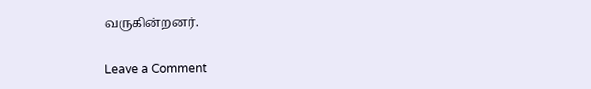வருகின்றனர்.

Leave a Comment